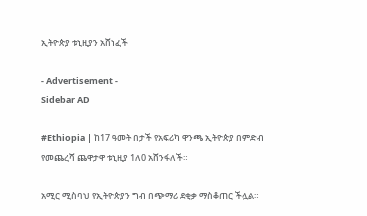ኢትዮጵያ ቱኒዚያን አሸነፈች

- Advertisement -
Sidebar AD

#Ethiopia | ከ17 ዓመት በታች የአፍሪካ ዋንጫ ኢትዮጵያ በምድብ የመጨረሻ ጨዋታዋ ቱኒዚያ 1ለ0 አሸንፋለች።

አሚር ሚስባህ የኢትዮጵያን ግብ በጭማሪ ደቂቃ ማስቆጠር ችሏል።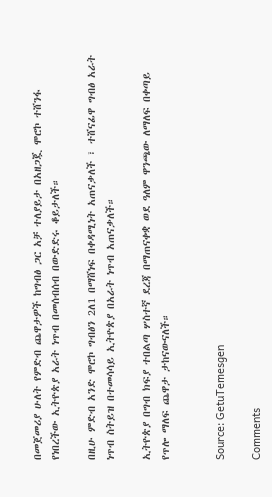በመጀመሪያ ሁለት የምድብ ጨዋታዎች ከግብፅ ጋር አቻ ተለያይታ በአዘጋጇ ሞሮኮ ተሸንፋ የነበረችው ኢትዮጵያ አራት ነጥብ በመሰብሰብ በውድድሩ ቆይታለች።

በዚሁ ምድብ አንድ ሞሮኮ ግብፅን 2ለ1 በማሸነፍ በቀዳሚነት አጠናቃለች ፣ ተሸናፊዋ ግብፅ አራት ነጥብ ስትይዝ በተመሳሳይ ኢትዮጵያ በአራት ነጥብ አጠናቃለች።

ኢትዮጵያ በግብ ክፍያ ተበልጣ ሦስተኛ ደረጃ በማጠናቀቋ ወደ ዓለም ዋንጫው ለማለፍ በቀጣይ የጥሎ ማለፍ ጨዋታ ታከናውናለች።


Source: GetuTemesgen

Comments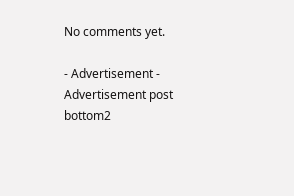No comments yet.

- Advertisement -
Advertisement post bottom2